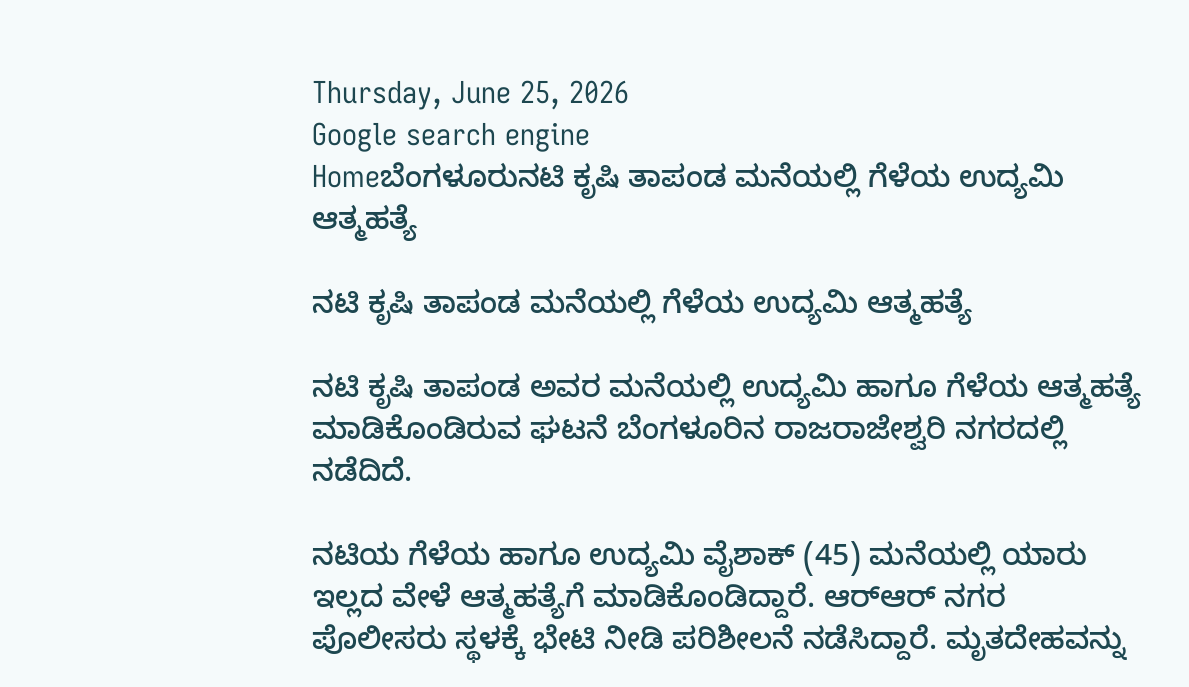Thursday, June 25, 2026
Google search engine
Homeಬೆಂಗಳೂರುನಟಿ ಕೃಷಿ ತಾಪಂಡ ಮನೆಯಲ್ಲಿ ಗೆಳೆಯ ಉದ್ಯಮಿ ಆತ್ಮಹತ್ಯೆ

ನಟಿ ಕೃಷಿ ತಾಪಂಡ ಮನೆಯಲ್ಲಿ ಗೆಳೆಯ ಉದ್ಯಮಿ ಆತ್ಮಹತ್ಯೆ

ನಟಿ ಕೃಷಿ ತಾಪಂಡ ಅವರ ಮನೆಯಲ್ಲಿ ಉದ್ಯಮಿ ಹಾಗೂ ಗೆಳೆಯ ಆತ್ಮಹತ್ಯೆ ಮಾಡಿಕೊಂಡಿರುವ ಘಟನೆ ಬೆಂಗಳೂರಿನ ರಾಜರಾಜೇಶ್ವರಿ ನಗರದಲ್ಲಿ ನಡೆದಿದೆ.

ನಟಿಯ ಗೆಳೆಯ ಹಾಗೂ ಉದ್ಯಮಿ ವೈಶಾಕ್ (45) ಮನೆಯಲ್ಲಿ ಯಾರು ಇಲ್ಲದ ವೇಳೆ ಆತ್ಮಹತ್ಯೆಗೆ ಮಾಡಿಕೊಂಡಿದ್ದಾರೆ. ಆರ್‌ಆರ್ ನಗರ ಪೊಲೀಸರು ಸ್ಥಳಕ್ಕೆ ಭೇಟಿ ನೀಡಿ ಪರಿಶೀಲನೆ ನಡೆಸಿದ್ದಾರೆ. ಮೃತದೇಹವನ್ನು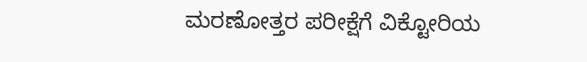ಮರಣೋತ್ತರ ಪರೀಕ್ಷೆಗೆ ವಿಕ್ಟೋರಿಯ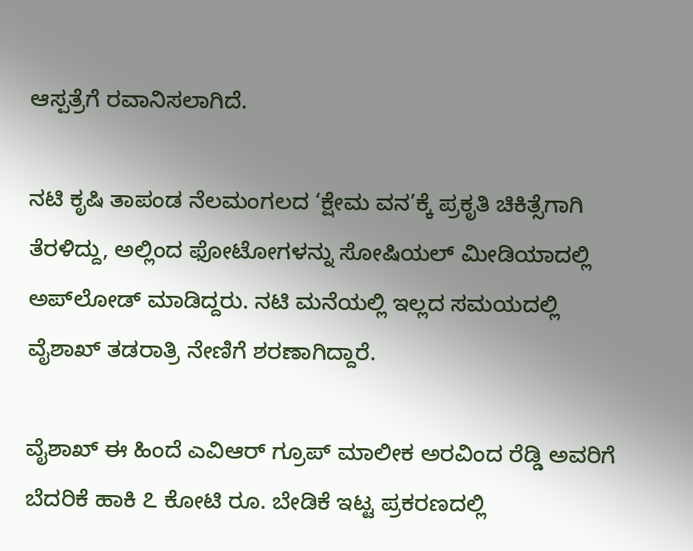ಆಸ್ಪತ್ರೆಗೆ ರವಾನಿಸಲಾಗಿದೆ.

ನಟಿ ಕೃಷಿ ತಾಪಂಡ ನೆಲಮಂಗಲದ ‘ಕ್ಷೇಮ ವನ’ಕ್ಕೆ ಪ್ರಕೃತಿ ಚಿಕಿತ್ಸೆಗಾಗಿ ತೆರಳಿದ್ದು, ಅಲ್ಲಿಂದ ಫೋಟೋಗಳನ್ನು ಸೋಷಿಯಲ್ ಮೀಡಿಯಾದಲ್ಲಿ ಅಪ್‌ಲೋಡ್ ಮಾಡಿದ್ದರು. ನಟಿ ಮನೆಯಲ್ಲಿ ಇಲ್ಲದ ಸಮಯದಲ್ಲಿ ವೈಶಾಖ್ ತಡರಾತ್ರಿ ನೇಣಿಗೆ ಶರಣಾಗಿದ್ದಾರೆ.

ವೈಶಾಖ್ ಈ ಹಿಂದೆ ಎವಿಆರ್‌ ಗ್ರೂಪ್ ಮಾಲೀಕ ಅರವಿಂದ ರೆಡ್ಡಿ ಅವರಿಗೆ ಬೆದರಿಕೆ ಹಾಕಿ ೭ ಕೋಟಿ ರೂ. ಬೇಡಿಕೆ ಇಟ್ಟ ಪ್ರಕರಣದಲ್ಲಿ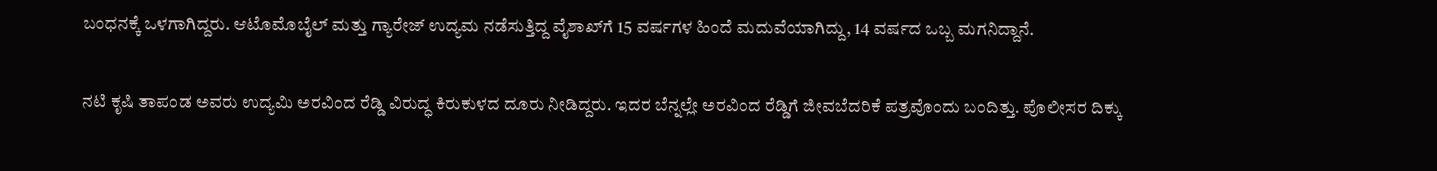ಬಂಧನಕ್ಕೆ ಒಳಗಾಗಿದ್ದರು. ಆಟೊಮೊಬೈಲ್ ಮತ್ತು ಗ್ಯಾರೇಜ್ ಉದ್ಯಮ ನಡೆಸುತ್ತಿದ್ದ ವೈಶಾಖ್‌ಗೆ 15 ವರ್ಷಗಳ ಹಿಂದೆ ಮದುವೆಯಾಗಿದ್ದು, 14 ವರ್ಷದ ಒಬ್ಬ ಮಗನಿದ್ದಾನೆ.

ನಟಿ ಕೃಷಿ ತಾಪಂಡ ಅವರು ಉದ್ಯಮಿ ಅರವಿಂದ ರೆಡ್ಡಿ ವಿರುದ್ಧ ಕಿರುಕುಳದ ದೂರು ನೀಡಿದ್ದರು. ಇದರ ಬೆನ್ನಲ್ಲೇ ಅರವಿಂದ ರೆಡ್ಡಿಗೆ ಜೀವಬೆದರಿಕೆ ಪತ್ರವೊಂದು ಬಂದಿತ್ತು. ಪೊಲೀಸರ ದಿಕ್ಕು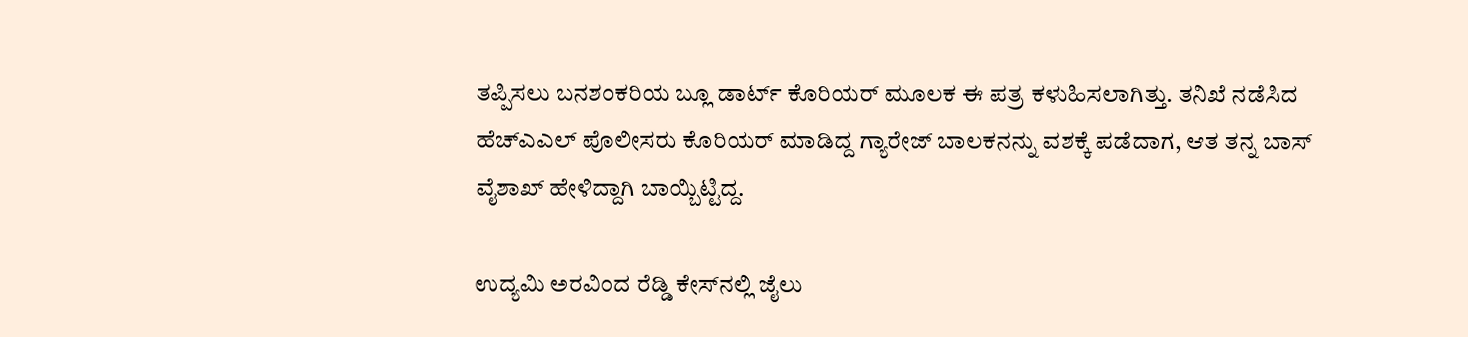ತಪ್ಪಿಸಲು ಬನಶಂಕರಿಯ ಬ್ಲೂ ಡಾರ್ಟ್ ಕೊರಿಯರ್ ಮೂಲಕ ಈ ಪತ್ರ ಕಳುಹಿಸಲಾಗಿತ್ತು. ತನಿಖೆ ನಡೆಸಿದ ಹೆಚ್‌ಎಎಲ್ ಪೊಲೀಸರು ಕೊರಿಯರ್ ಮಾಡಿದ್ದ ಗ್ಯಾರೇಜ್ ಬಾಲಕನನ್ನು ವಶಕ್ಕೆ ಪಡೆದಾಗ, ಆತ ತನ್ನ ಬಾಸ್ ವೈಶಾಖ್ ಹೇಳಿದ್ದಾಗಿ ಬಾಯ್ಬಿಟ್ಟಿದ್ದ.

ಉದ್ಯಮಿ ಅರವಿಂದ ರೆಡ್ಡಿ ಕೇಸ್‌ನಲ್ಲಿ ಜೈಲು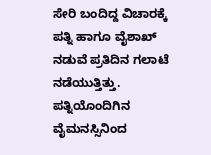ಸೇರಿ ಬಂದಿದ್ದ ವಿಚಾರಕ್ಕೆ ಪತ್ನಿ ಹಾಗೂ ವೈಶಾಖ್‌ ನಡುವೆ ಪ್ರತಿದಿನ ಗಲಾಟೆ ನಡೆಯುತ್ತಿತ್ತು. ಪತ್ನಿಯೊಂದಿಗಿನ ವೈಮನಸ್ಸಿನಿಂದ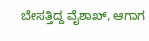ಬೇಸತ್ತಿದ್ದ ವೈಶಾಖ್, ಆಗಾಗ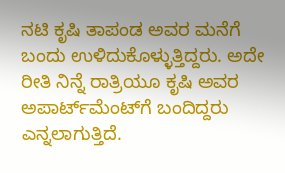ನಟಿ ಕೃಷಿ ತಾಪಂಡ ಅವರ ಮನೆಗೆ ಬಂದು ಉಳಿದುಕೊಳ್ಳುತ್ತಿದ್ದರು. ಅದೇ ರೀತಿ ನಿನ್ನೆ ರಾತ್ರಿಯೂ ಕೃಷಿ ಅವರ ಅಪಾರ್ಟ್‌ಮೆಂಟ್‌ಗೆ ಬಂದಿದ್ದರು ಎನ್ನಲಾಗುತ್ತಿದೆ.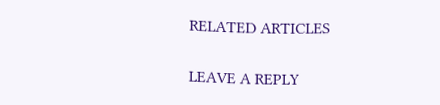RELATED ARTICLES

LEAVE A REPLY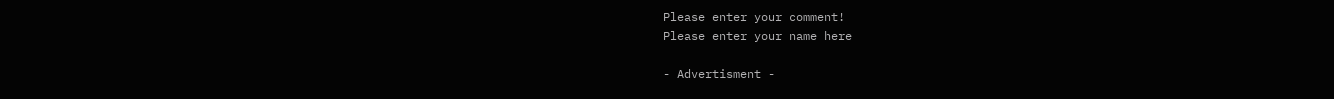Please enter your comment!
Please enter your name here

- Advertisment -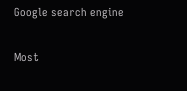Google search engine

Most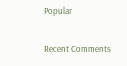Popular

Recent Comments